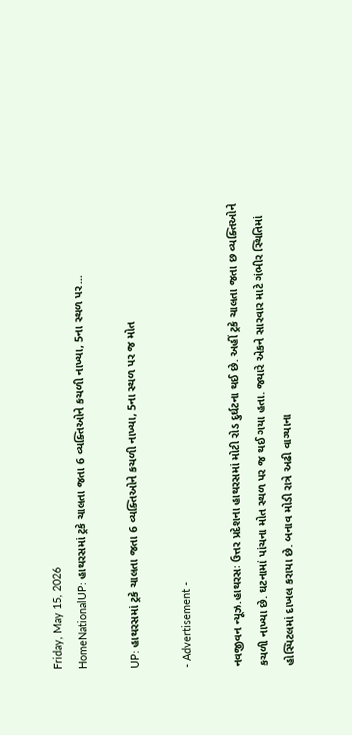Friday, May 15, 2026
HomeNationalUP: હાથરસમાં ટ્રકે ચાલતા જતા 6 વ્યક્તિઓને કચળી નાખ્યા, 5ના સ્થળ પર...

UP: હાથરસમાં ટ્રકે ચાલતા જતા 6 વ્યક્તિઓને કચળી નાખ્યા, 5ના સ્થળ પર જ મોત

- Advertisement -

નવજીવન ન્યૂઝ.હાથરસઃ ઉત્તર પ્રદેશના હાથરસમાં મોટી રોડ દુર્ઘટના થઈ છે. અહીં ટ્રકે ચાલતા જતા છ વ્યક્તિઓને કચળી નાખ્યા છે. ઘટનામાં પાંચના મોત સ્થળ પર જ થઈ ગયા હતા. જ્યારે એકને સારવાર માટે ગંભીર સ્થિતિમાં હોસ્પિટલમાં દાખલ કરાયા છે. બનાવ મોડી રાત્રે અઢી વાગ્યાના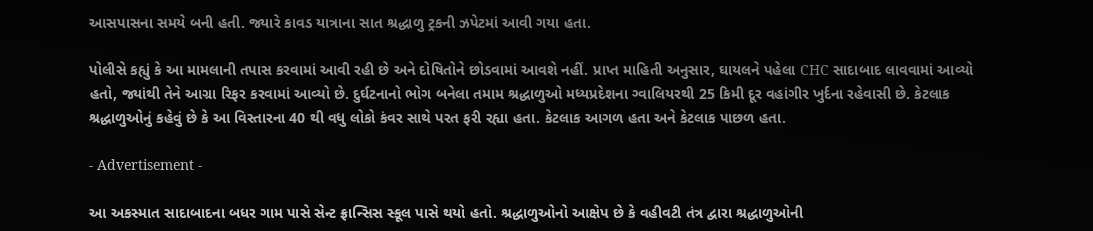આસપાસના સમયે બની હતી. જ્યારે કાવડ યાત્રાના સાત શ્રદ્ધાળુ ટ્રકની ઝપેટમાં આવી ગયા હતા.

પોલીસે કહ્યું કે આ મામલાની તપાસ કરવામાં આવી રહી છે અને દોષિતોને છોડવામાં આવશે નહીં. પ્રાપ્ત માહિતી અનુસાર, ઘાયલને પહેલા CHC સાદાબાદ લાવવામાં આવ્યો હતો, જ્યાંથી તેને આગ્રા રિફર કરવામાં આવ્યો છે. દુર્ઘટનાનો ભોગ બનેલા તમામ શ્રદ્ધાળુઓ મધ્યપ્રદેશના ગ્વાલિયરથી 25 કિમી દૂર વહાંગીર ખુર્દના રહેવાસી છે. કેટલાક શ્રદ્ધાળુઓનું કહેવું છે કે આ વિસ્તારના 40 થી વધુ લોકો કંવર સાથે પરત ફરી રહ્યા હતા. કેટલાક આગળ હતા અને કેટલાક પાછળ હતા.

- Advertisement -

આ અકસ્માત સાદાબાદના બધર ગામ પાસે સેન્ટ ફ્રાન્સિસ સ્કૂલ પાસે થયો હતો. શ્રદ્ધાળુઓનો આક્ષેપ છે કે વહીવટી તંત્ર દ્વારા શ્રદ્ધાળુઓની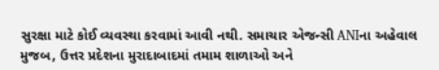સુરક્ષા માટે કોઈ વ્યવસ્થા કરવામાં આવી નથી. સમાચાર એજન્સી ANIના અહેવાલ મુજબ, ઉત્તર પ્રદેશના મુરાદાબાદમાં તમામ શાળાઓ અને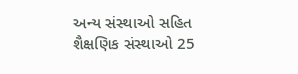અન્ય સંસ્થાઓ સહિત શૈક્ષણિક સંસ્થાઓ 25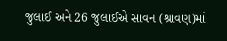જુલાઈ અને 26 જુલાઈએ સાવન (શ્રાવણ)માં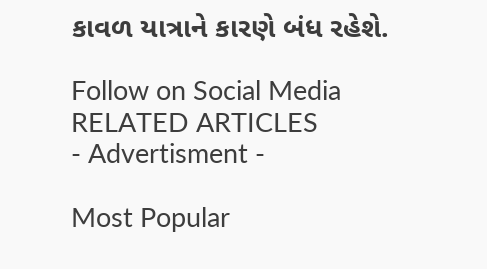કાવળ યાત્રાને કારણે બંધ રહેશે.

Follow on Social Media
RELATED ARTICLES
- Advertisment -

Most Popular